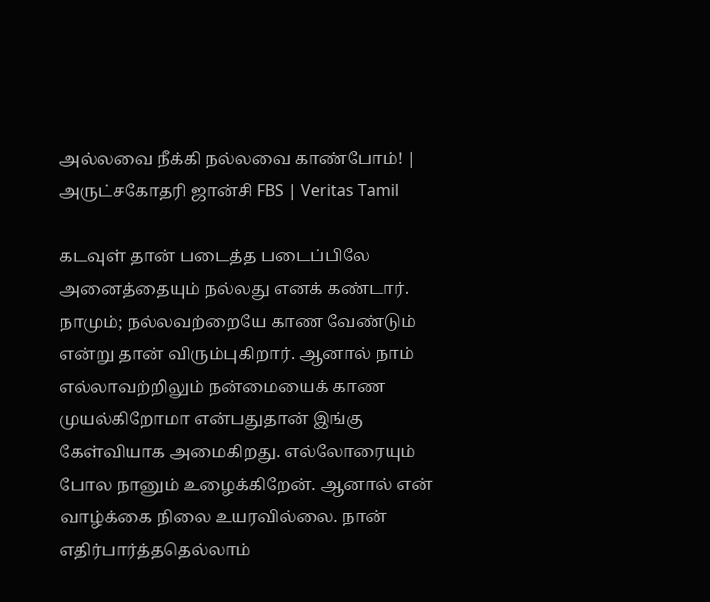அல்லவை நீக்கி நல்லவை காண்போம்! | அருட்சகோதரி ஜான்சி FBS | Veritas Tamil

கடவுள் தான் படைத்த படைப்பிலே அனைத்தையும் நல்லது எனக் கண்டார். நாமும்; நல்லவற்றையே காண வேண்டும் என்று தான் விரும்புகிறார். ஆனால் நாம் எல்லாவற்றிலும் நன்மையைக் காண முயல்கிறோமா என்பதுதான் இங்கு கேள்வியாக அமைகிறது. எல்லோரையும் போல நானும் உழைக்கிறேன். ஆனால் என் வாழ்க்கை நிலை உயரவில்லை. நான் எதிர்பார்த்ததெல்லாம்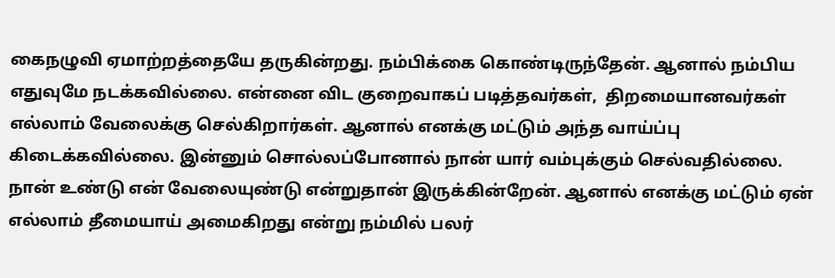கைநழுவி ஏமாற்றத்தையே தருகின்றது. நம்பிக்கை கொண்டிருந்தேன். ஆனால் நம்பிய எதுவுமே நடக்கவில்லை. என்னை விட குறைவாகப் படித்தவர்கள்,  திறமையானவர்கள் எல்லாம் வேலைக்கு செல்கிறார்கள். ஆனால் எனக்கு மட்டும் அந்த வாய்ப்பு கிடைக்கவில்லை. இன்னும் சொல்லப்போனால் நான் யார் வம்புக்கும் செல்வதில்லை. நான் உண்டு என் வேலையுண்டு என்றுதான் இருக்கின்றேன். ஆனால் எனக்கு மட்டும் ஏன் எல்லாம் தீமையாய் அமைகிறது என்று நம்மில் பலர்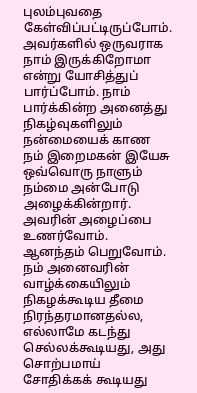புலம்புவதை கேள்விப்பட்டிருப்போம். அவர்களில் ஒருவராக நாம் இருக்கிறோமா என்று யோசித்துப் பார்ப்போம். நாம் பார்க்கின்ற அனைத்து நிகழ்வுகளிலும் நன்மையைக் காண நம் இறைமகன் இயேசு ஒவ்வொரு நாளும் நம்மை அன்போடு அழைக்கின்றார். அவரின் அழைப்பை உணர்வோம். ஆனந்தம் பெறுவோம்.
நம் அனைவரின் வாழ்க்கையிலும் நிகழக்கூடிய தீமை நிரந்தரமானதல்ல, எல்லாமே கடந்து செல்லக்கூடியது, அது சொற்பமாய் சோதிக்கக் கூடியது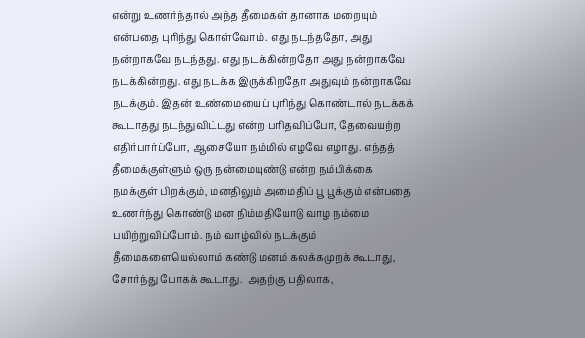என்று உணர்ந்தால் அந்த தீமைகள் தானாக மறையும் என்பதை புரிந்து கொள்வோம். எது நடந்ததோ, அது நன்றாகவே நடந்தது. எது நடக்கின்றதோ அது நன்றாகவே நடக்கின்றது. எது நடக்க இருக்கிறதோ அதுவும் நன்றாகவே நடக்கும். இதன் உண்மையைப் புரிந்து கொண்டால் நடக்கக் கூடாதது நடந்துவிட்டது என்ற பரிதவிப்போ, தேவையற்ற எதிர்பார்ப்போ, ஆசையோ நம்மில் எழவே எழாது. எந்தத் தீமைக்குள்ளும் ஒரு நன்மையுண்டு என்ற நம்பிக்கை நமக்குள் பிறக்கும், மனதிலும் அமைதிப் பூ பூக்கும் என்பதை உணர்ந்து கொண்டு மன நிம்மதியோடு வாழ நம்மை பயிற்றுவிப்போம். நம் வாழ்வில் நடக்கும் தீமைகளையெல்லாம் கண்டு மனம் கலக்கமுறக் கூடாது, சோர்ந்து போகக் கூடாது.  அதற்கு பதிலாக,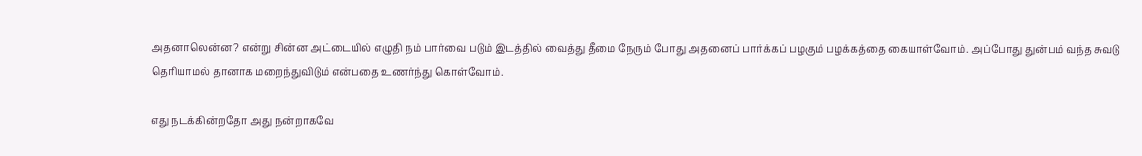அதனாலென்ன? என்று சின்ன அட்டையில் எழுதி நம் பார்வை படும் இடத்தில் வைத்து தீமை நேரும் போது அதனைப் பார்க்கப் பழகும் பழக்கத்தை கையாள்வோம். அப்போது துன்பம் வந்த சுவடு தெரியாமல் தானாக மறைந்துவிடும் என்பதை உணர்ந்து கொள்வோம்.

எது நடக்கின்றதோ அது நன்றாகவே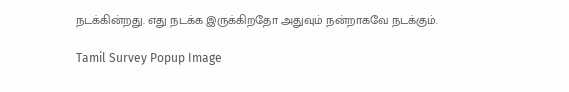நடக்கின்றது. எது நடக்க இருக்கிறதோ அதுவும் நன்றாகவே நடக்கும்.

Tamil Survey Popup Image